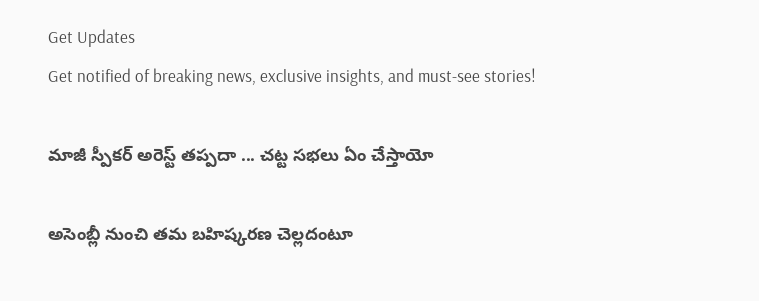Get Updates
Get notified of breaking news, exclusive insights, and must-see stories!

మాజీ స్పీకర్ అరెస్ట్ తప్పదా ... చట్ట సభలు ఏం చేస్తాయో

అసెంబ్లీ నుంచి తమ బహిష్కరణ చెల్లదంటూ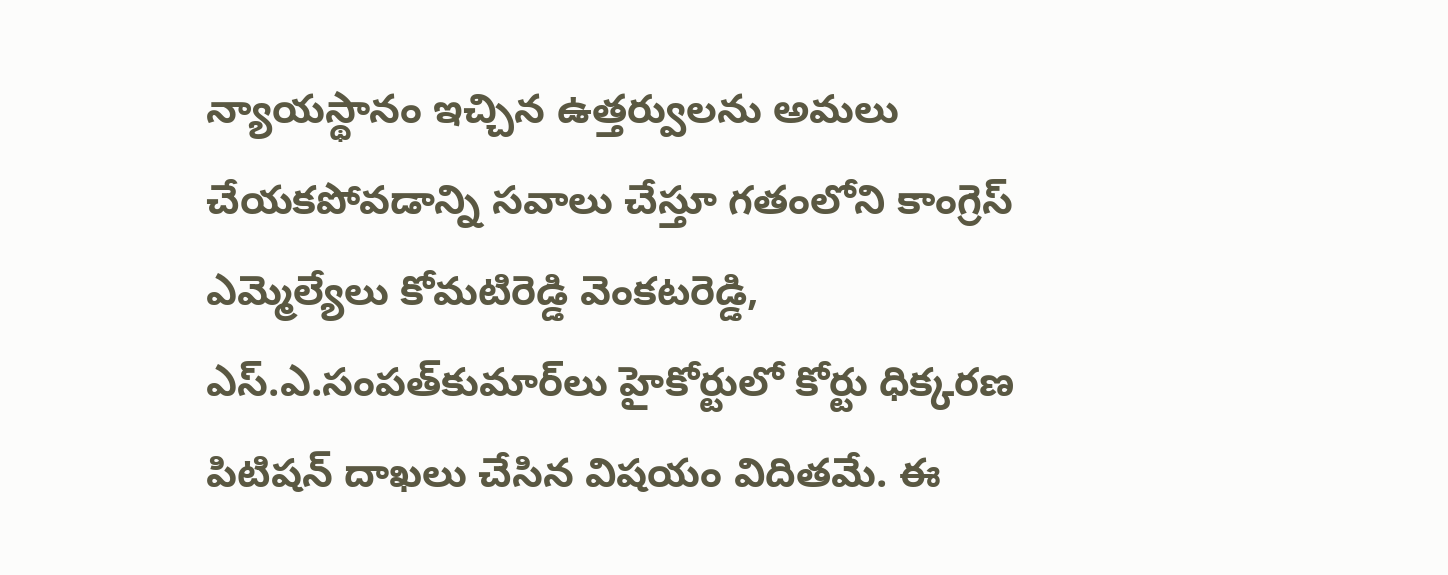న్యాయస్థానం ఇచ్చిన ఉత్తర్వులను అమలు చేయకపోవడాన్ని సవాలు చేస్తూ గతంలోని కాంగ్రెస్‌ ఎమ్మెల్యేలు కోమటిరెడ్డి వెంకటరెడ్డి, ఎస్‌.ఎ.సంపత్‌కుమార్‌లు హైకోర్టులో కోర్టు ధిక్కరణ పిటిషన్‌ దాఖలు చేసిన విషయం విదితమే. ఈ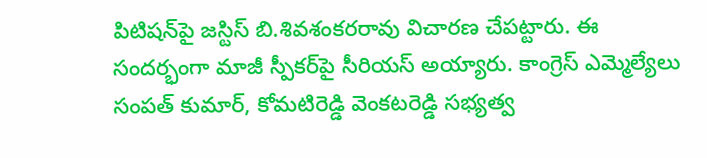పిటిషన్‌పై జస్టిస్‌ బి.శివశంకరరావు విచారణ చేపట్టారు. ఈ సందర్భంగా మాజీ స్పీకర్‌పై సీరియస్ అయ్యారు. కాంగ్రెస్ ఎమ్మెల్యేలు సంపత్ కుమార్, కోమటిరెడ్డి వెంకటరెడ్డి సభ్యత్వ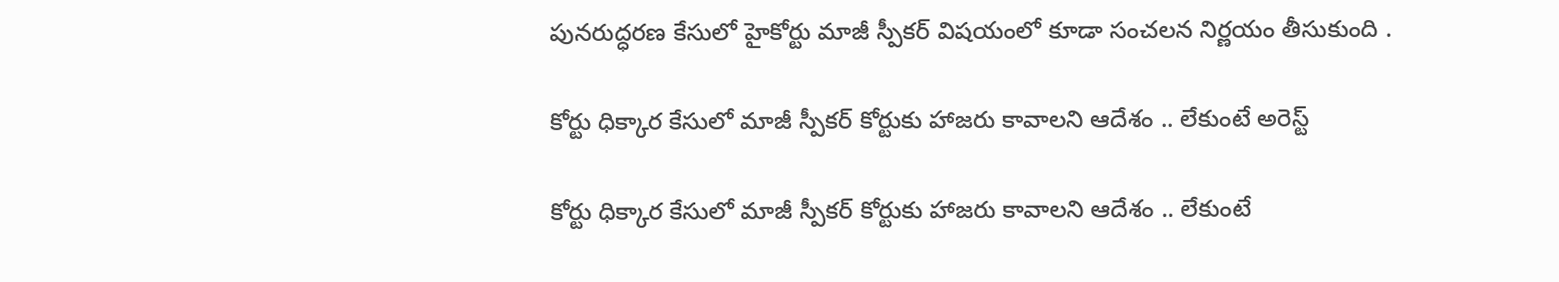పునరుద్ధరణ కేసులో హైకోర్టు మాజీ స్పీకర్ విషయంలో కూడా సంచలన నిర్ణయం తీసుకుంది .

కోర్టు ధిక్కార కేసులో మాజీ స్పీకర్ కోర్టుకు హాజరు కావాలని ఆదేశం .. లేకుంటే అరెస్ట్

కోర్టు ధిక్కార కేసులో మాజీ స్పీకర్ కోర్టుకు హాజరు కావాలని ఆదేశం .. లేకుంటే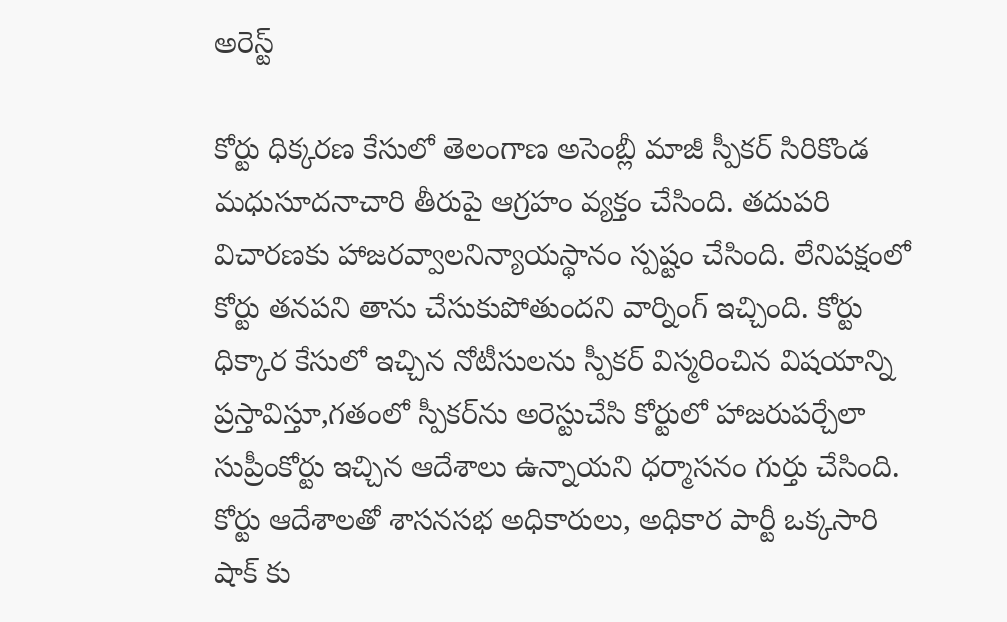అరెస్ట్

కోర్టు ధిక్కరణ కేసులో తెలంగాణ అసెంబ్లీ మాజీ స్పీకర్ సిరికొండ మధుసూదనాచారి తీరుపై ఆగ్రహం వ్యక్తం చేసింది. తదుపరి విచారణకు హాజరవ్వాలనిన్యాయస్థానం స్పష్టం చేసింది. లేనిపక్షంలో కోర్టు తనపని తాను చేసుకుపోతుందని వార్నింగ్ ఇచ్చింది. కోర్టు ధిక్కార కేసులో ఇచ్చిన నోటీసులను స్పీకర్‌ విస్మరించిన విషయాన్ని ప్రస్తావిస్తూ,గతంలో స్పీకర్‌ను అరెస్టుచేసి కోర్టులో హాజరుపర్చేలా సుప్రీంకోర్టు ఇచ్చిన ఆదేశాలు ఉన్నాయని ధర్మాసనం గుర్తు చేసింది. కోర్టు ఆదేశాలతో శాసనసభ అధికారులు, అధికార పార్టీ ఒక్కసారి షాక్ కు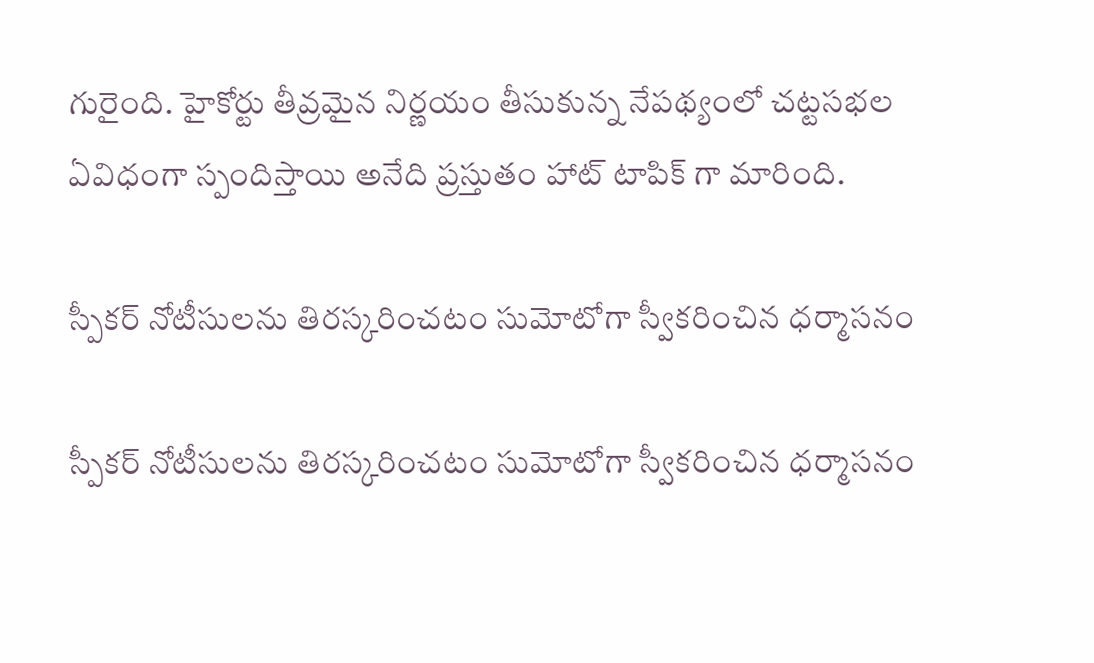గురైంది. హైకోర్టు తీవ్రమైన నిర్ణయం తీసుకున్న నేపథ్యంలో చట్టసభల ఏవిధంగా స్పందిస్తాయి అనేది ప్రస్తుతం హాట్ టాపిక్ గా మారింది.

స్పీకర్ నోటీసులను తిరస్కరించటం సుమోటోగా స్వీకరించిన ధర్మాసనం

స్పీకర్ నోటీసులను తిరస్కరించటం సుమోటోగా స్వీకరించిన ధర్మాసనం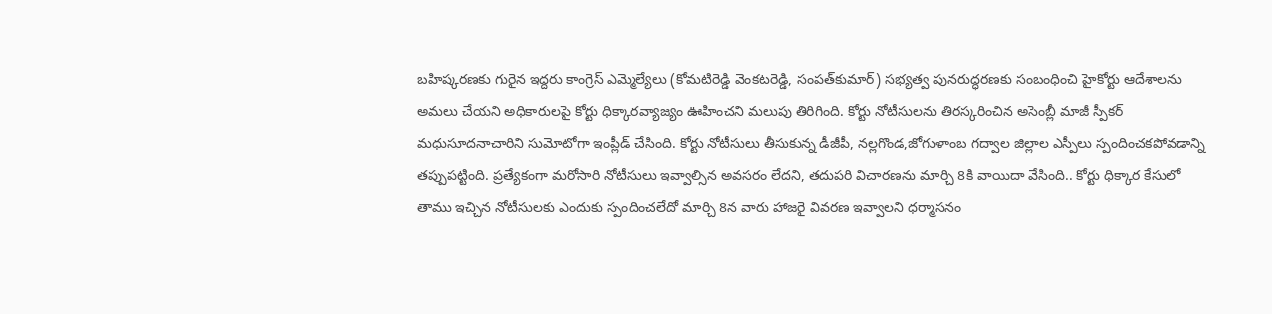బహిష్కరణకు గురైన ఇద్దరు కాంగ్రెస్ ఎమ్మెల్యేలు (కోమటిరెడ్డి వెంకటరెడ్డి, సంపత్‌కుమార్‌) సభ్యత్వ పునరుద్ధరణకు సంబంధించి హైకోర్టు ఆదేశాలను అమలు చేయని అధికారులపై కోర్టు ధిక్కారవ్యాజ్యం ఊహించని మలుపు తిరిగింది. కోర్టు నోటీసులను తిరస్కరించిన అసెంబ్లీ మాజీ స్పీకర్‌ మధుసూదనాచారిని సుమోటోగా ఇంప్లీడ్ చేసింది. కోర్టు నోటీసులు తీసుకున్న డీజీపీ, నల్లగొండ,జోగుళాంబ గద్వాల జిల్లాల ఎస్పీలు స్పందించకపోవడాన్ని తప్పుపట్టింది. ప్రత్యేకంగా మరోసారి నోటీసులు ఇవ్వాల్సిన అవసరం లేదని, తదుపరి విచారణను మార్చి 8కి వాయిదా వేసింది.. కోర్టు ధిక్కార కేసులో తాము ఇచ్చిన నోటీసులకు ఎందుకు స్పందించలేదో మార్చి 8న వారు హాజరై వివరణ ఇవ్వాలని ధర్మాసనం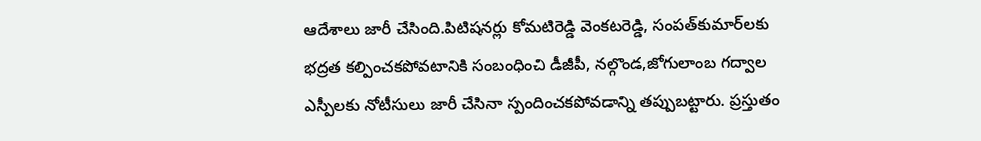ఆదేశాలు జారీ చేసింది.పిటిషనర్లు కోమటిరెడ్డి వెంకటరెడ్డి, సంపత్‌కుమార్‌లకు భద్రత కల్పించకపోవటానికి సంబంధించి డీజీపీ, నల్గొండ,జోగులాంబ గద్వాల ఎస్పీలకు నోటీసులు జారీ చేసినా స్పందించకపోవడాన్ని తప్పుబట్టారు. ప్రస్తుతం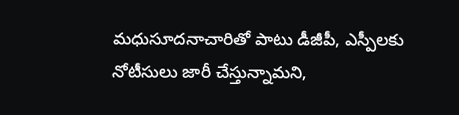మధుసూదనాచారితో పాటు డీజీపీ, ఎస్పీలకు నోటీసులు జారీ చేస్తున్నామని,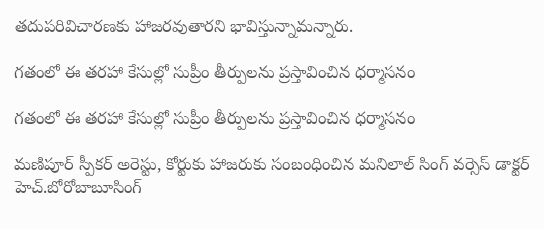తదుపరివిచారణకు హాజరవుతారని భావిస్తున్నామన్నారు.

గతంలో ఈ తరహా కేసుల్లో సుప్రీం తీర్పులను ప్రస్తావించిన ధర్మాసనం

గతంలో ఈ తరహా కేసుల్లో సుప్రీం తీర్పులను ప్రస్తావించిన ధర్మాసనం

మణిపూర్‌ స్పీకర్‌ అరెస్టు, కోర్టుకు హాజరుకు సంబంధించిన మనిలాల్‌ సింగ్‌ వర్సెస్‌ డాక్టర్‌ హెచ్‌.బోరోబాబూసింగ్‌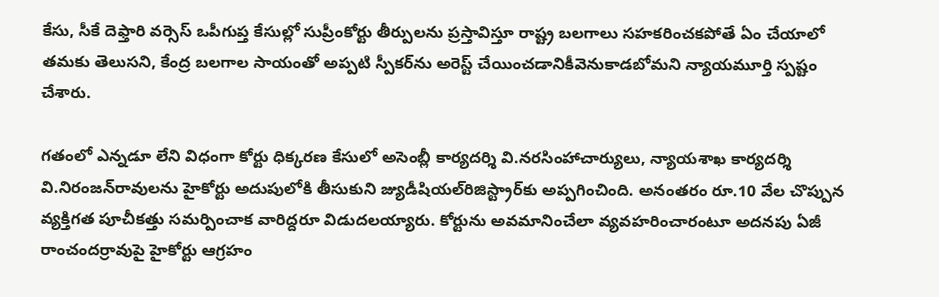కేసు, సీకే దెఫ్తారి వర్సెస్‌ ఒపీగుప్త కేసుల్లో సుప్రీంకోర్టు తీర్పులను ప్రస్తావిస్తూ రాష్ట్ర బలగాలు సహకరించకపోతే ఏం చేయాలో తమకు తెలుసని, కేంద్ర బలగాల సాయంతో అప్పటి స్పీకర్‌ను అరెస్ట్‌ చేయించడానికీవెనుకాడబోమని న్యాయమూర్తి స్పష్టం చేశారు.

గతంలో ఎన్నడూ లేని విధంగా కోర్టు ధిక్కరణ కేసులో అసెంబ్లీ కార్యదర్శి వి.నరసింహాచార్యులు, న్యాయశాఖ కార్యదర్శి వి.నిరంజన్‌రావులను హైకోర్టు అదుపులోకి తీసుకుని జ్యుడీషియల్‌రిజిస్ట్రార్‌కు అప్పగించింది. అనంతరం రూ.10 వేల చొప్పున వ్యక్తిగత పూచీకత్తు సమర్పించాక వారిద్దరూ విడుదలయ్యారు. కోర్టును అవమానించేలా వ్యవహరించారంటూ అదనపు ఏజీ రాంచందర్రావుపై హైకోర్టు ఆగ్రహం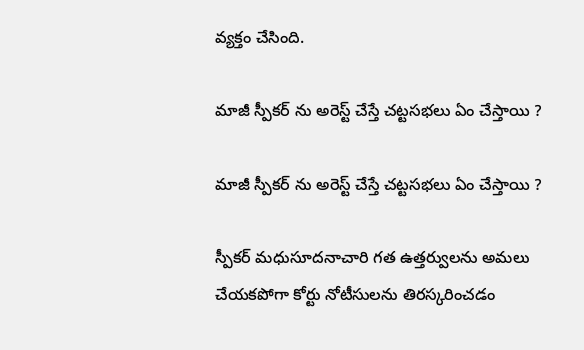వ్యక్తం చేసింది.

మాజీ స్పీకర్ ను అరెస్ట్ చేస్తే చట్టసభలు ఏం చేస్తాయి ?

మాజీ స్పీకర్ ను అరెస్ట్ చేస్తే చట్టసభలు ఏం చేస్తాయి ?

స్పీకర్‌ మధుసూదనాచారి గత ఉత్తర్వులను అమలు చేయకపోగా కోర్టు నోటీసులను తిరస్కరించడం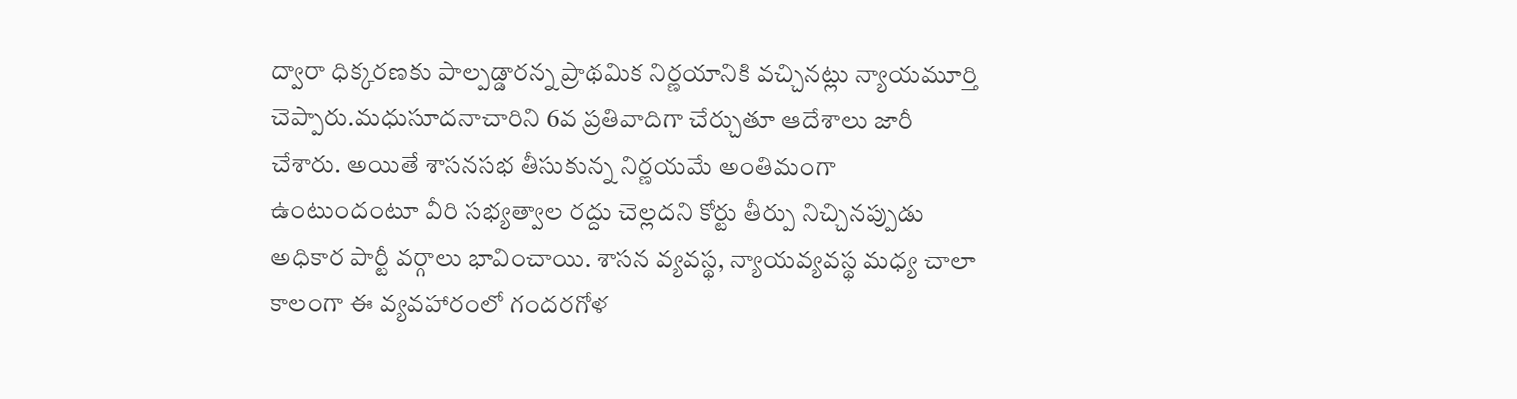ద్వారా ధిక్కరణకు పాల్పడ్డారన్న ప్రాథమిక నిర్ణయానికి వచ్చినట్లు న్యాయమూర్తి చెప్పారు.మధుసూదనాచారిని 6వ ప్రతివాదిగా చేర్చుతూ ఆదేశాలు జారీ చేశారు. అయితే శాసనసభ తీసుకున్న నిర్ణయమే అంతిమంగా ఉంటుందంటూ వీరి సభ్యత్వాల రద్దు చెల్లదని కోర్టు తీర్పు నిచ్చినప్పుడు అధికార పార్టీ వర్గాలు భావించాయి. శాసన వ్యవస్థ, న్యాయవ్యవస్థ మధ్య చాలా కాలంగా ఈ వ్యవహారంలో గందరగోళ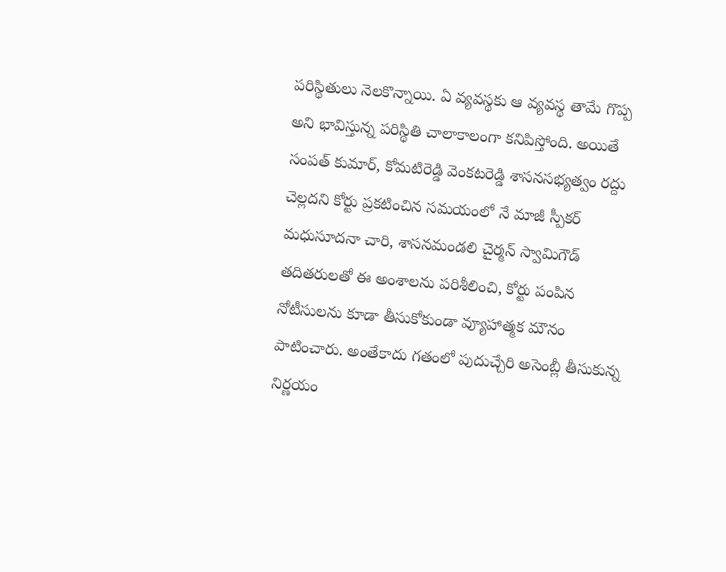పరిస్థితులు నెలకొన్నాయి. ఏ వ్యవస్థకు ఆ వ్యవస్థ తామే గొప్ప అని భావిస్తున్న పరిస్థితి చాలాకాలంగా కనిపిస్తోంది. అయితే సంపత్ కుమార్, కోమటిరెడ్డి వెంకటరెడ్డి శాసనసభ్యత్వం రద్దు చెల్లదని కోర్టు ప్రకటించిన సమయంలో నే మాజీ స్పీకర్ మధుసూదనా చారి, శాసనమండలి చైర్మన్ స్వామిగౌడ్ తదితరులతో ఈ అంశాలను పరిశీలించి, కోర్టు పంపిన నోటీసులను కూడా తీసుకోకుండా వ్యూహాత్మక మౌనం పాటించారు. అంతేకాదు గతంలో పుదుచ్చేరి అసెంబ్లీ తీసుకున్న నిర్ణయం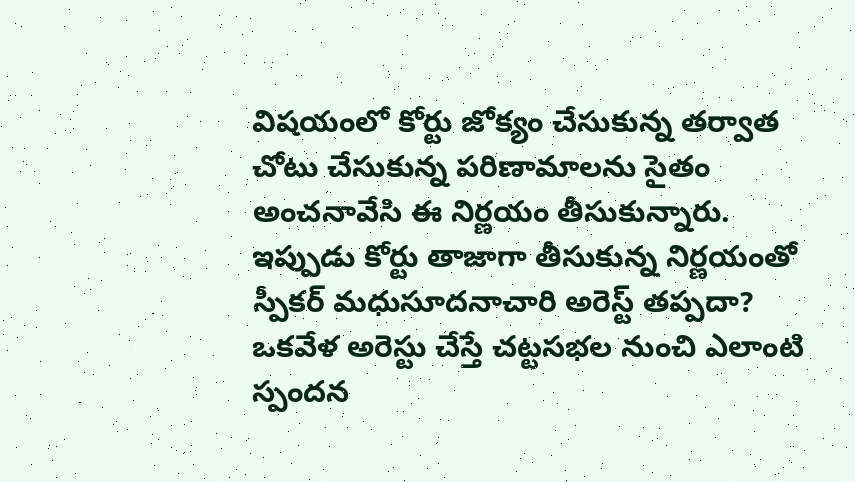విషయంలో కోర్టు జోక్యం చేసుకున్న తర్వాత చోటు చేసుకున్న పరిణామాలను సైతం అంచనావేసి ఈ నిర్ణయం తీసుకున్నారు. ఇప్పుడు కోర్టు తాజాగా తీసుకున్న నిర్ణయంతో స్పీకర్ మధుసూదనాచారి అరెస్ట్ తప్పదా? ఒకవేళ అరెస్టు చేస్తే చట్టసభల నుంచి ఎలాంటి స్పందన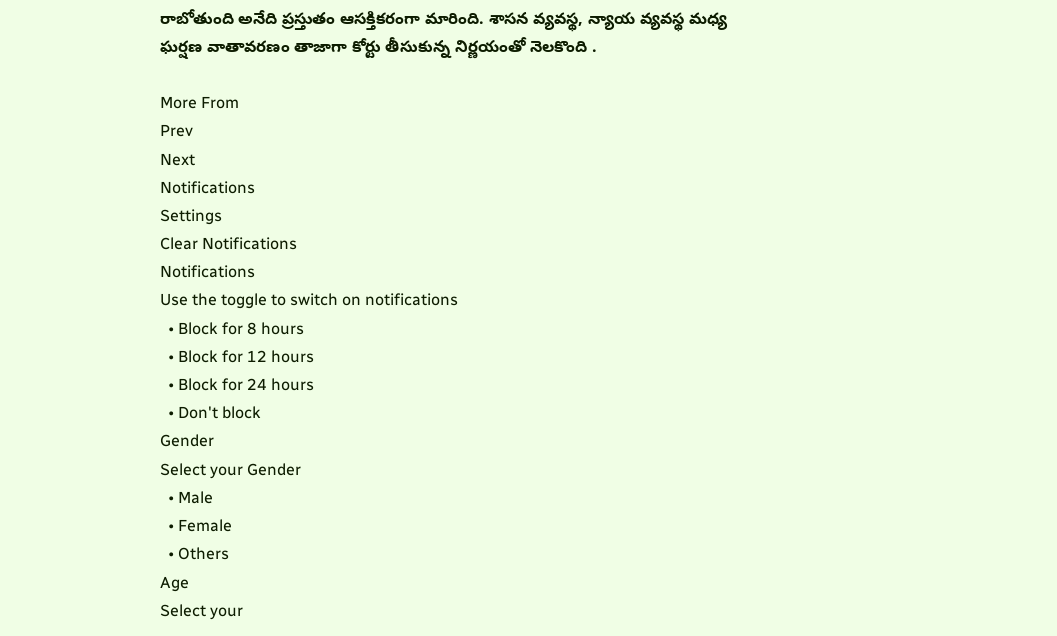రాబోతుంది అనేది ప్రస్తుతం ఆసక్తికరంగా మారింది. శాసన వ్యవస్థ, న్యాయ వ్యవస్థ మధ్య ఘర్షణ వాతావరణం తాజాగా కోర్టు తీసుకున్న నిర్ణయంతో నెలకొంది .

More From
Prev
Next
Notifications
Settings
Clear Notifications
Notifications
Use the toggle to switch on notifications
  • Block for 8 hours
  • Block for 12 hours
  • Block for 24 hours
  • Don't block
Gender
Select your Gender
  • Male
  • Female
  • Others
Age
Select your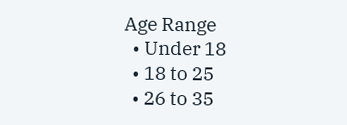Age Range
  • Under 18
  • 18 to 25
  • 26 to 35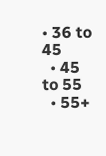• 36 to 45
  • 45 to 55
  • 55+